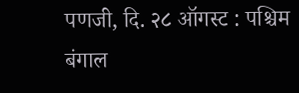पणजी, दि. २८ ऑगस्ट : पश्चिम बंगाल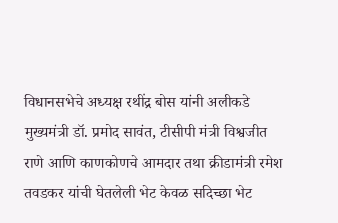विधानसभेचे अध्यक्ष रथींद्र बोस यांनी अलीकडे मुख्यमंत्री डॉ. प्रमोद सावंत, टीसीपी मंत्री विश्वजीत राणे आणि काणकोणचे आमदार तथा क्रीडामंत्री रमेश तवडकर यांची घेतलेली भेट केवळ सदिच्छा भेट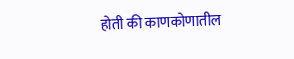होती की काणकोणातील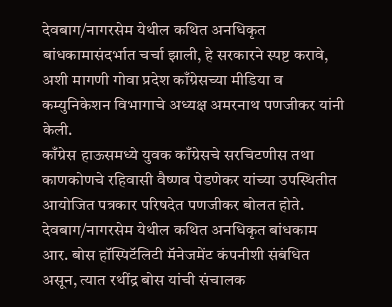देवबाग/नागरसेम येथील कथित अनधिकृत बांधकामासंदर्भात चर्चा झाली, हे सरकारने स्पष्ट करावे, अशी मागणी गोवा प्रदेश काँग्रेसच्या मीडिया व कम्युनिकेशन विभागाचे अध्यक्ष अमरनाथ पणजीकर यांनी केली.
काँग्रेस हाऊसमध्ये युवक काँग्रेसचे सरचिटणीस तथा काणकोणचे रहिवासी वैष्णव पेडणेकर यांच्या उपस्थितीत आयोजित पत्रकार परिषदेत पणजीकर बोलत होते.
देवबाग/नागरसेम येथील कथित अनधिकृत बांधकाम आर. बोस हॉस्पिटॅलिटी मॅनेजमेंट कंपनीशी संबंधित असून, त्यात रथींद्र बोस यांची संचालक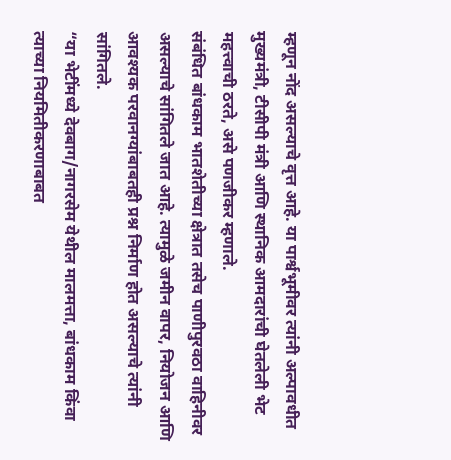म्हणून नोंद असल्याचे वृत्त आहे. या पार्श्वभूमीवर त्यांनी अल्पावधीत मुख्यमंत्री, टीसीपी मंत्री आणि स्थानिक आमदारांची घेतलेली भेट महत्त्वाची ठरते, असे पणजीकर म्हणाले.
संबंधित बांधकाम भातशेतीच्या क्षेत्रात तसेच पाणीपुरवठा वाहिनीवर असल्याचे सांगितले जात आहे. त्यामुळे जमीन वापर, नियोजन आणि आवश्यक परवानग्यांबाबतही प्रश्न निर्माण होत असल्याचे त्यांनी सांगितले.
“या भेटींमध्ये देवबाग/नागरसेम येथील मालमत्ता, बांधकाम किंवा त्याच्या नियमितीकरणाबाबत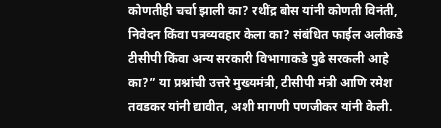कोणतीही चर्चा झाली का? रथींद्र बोस यांनी कोणती विनंती, निवेदन किंवा पत्रव्यवहार केला का? संबंधित फाईल अलीकडे टीसीपी किंवा अन्य सरकारी विभागाकडे पुढे सरकली आहे का?” या प्रश्नांची उत्तरे मुख्यमंत्री, टीसीपी मंत्री आणि रमेश तवडकर यांनी द्यावीत, अशी मागणी पणजीकर यांनी केली.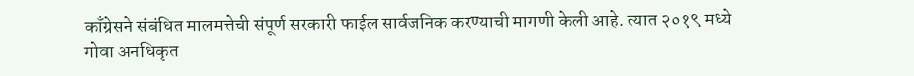काँग्रेसने संबंधित मालमत्तेची संपूर्ण सरकारी फाईल सार्वजनिक करण्याची मागणी केली आहे. त्यात २०१९ मध्ये गोवा अनधिकृत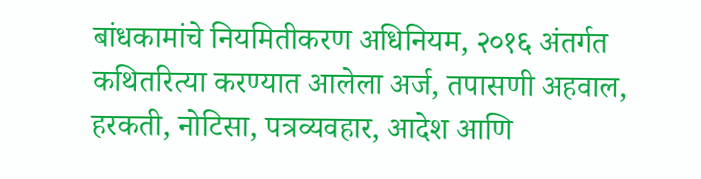बांधकामांचे नियमितीकरण अधिनियम, २०१६ अंतर्गत कथितरित्या करण्यात आलेला अर्ज, तपासणी अहवाल, हरकती, नोटिसा, पत्रव्यवहार, आदेश आणि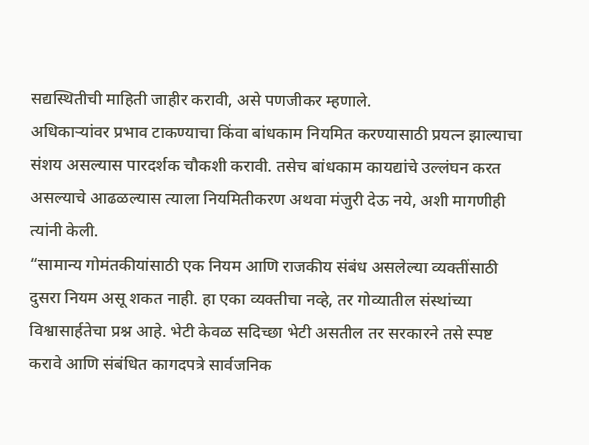सद्यस्थितीची माहिती जाहीर करावी, असे पणजीकर म्हणाले.
अधिकाऱ्यांवर प्रभाव टाकण्याचा किंवा बांधकाम नियमित करण्यासाठी प्रयत्न झाल्याचा संशय असल्यास पारदर्शक चौकशी करावी. तसेच बांधकाम कायद्यांचे उल्लंघन करत असल्याचे आढळल्यास त्याला नियमितीकरण अथवा मंजुरी देऊ नये, अशी मागणीही त्यांनी केली.
“सामान्य गोमंतकीयांसाठी एक नियम आणि राजकीय संबंध असलेल्या व्यक्तींसाठी दुसरा नियम असू शकत नाही. हा एका व्यक्तीचा नव्हे, तर गोव्यातील संस्थांच्या विश्वासार्हतेचा प्रश्न आहे. भेटी केवळ सदिच्छा भेटी असतील तर सरकारने तसे स्पष्ट करावे आणि संबंधित कागदपत्रे सार्वजनिक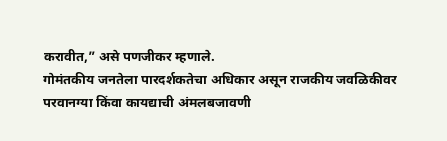करावीत,” असे पणजीकर म्हणाले.
गोमंतकीय जनतेला पारदर्शकतेचा अधिकार असून राजकीय जवळिकीवर परवानग्या किंवा कायद्याची अंमलबजावणी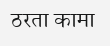ठरता कामा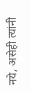नये, असेही त्यांनी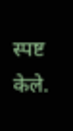स्पष्ट केले.